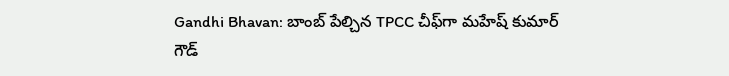Gandhi Bhavan: బాంబ్ పేల్చిన TPCC చీఫ్‌గా మహేష్ కుమార్ గౌడ్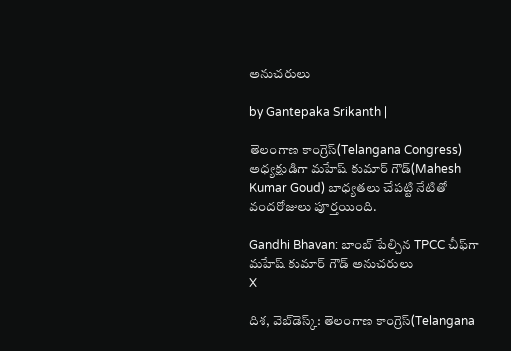అనుచరులు

by Gantepaka Srikanth |

తెలంగాణ కాంగ్రెస్(Telangana Congress) అధ్యక్షుడిగా మహేష్ కుమార్ గౌడ్(Mahesh Kumar Goud) బాధ్యతలు చేపట్టి నేటితో వందరోజులు పూర్తయింది.

Gandhi Bhavan: బాంబ్ పేల్చిన TPCC చీఫ్‌గా మహేష్ కుమార్ గౌడ్ అనుచరులు
X

దిశ, వెబ్‌డెస్క్: తెలంగాణ కాంగ్రెస్(Telangana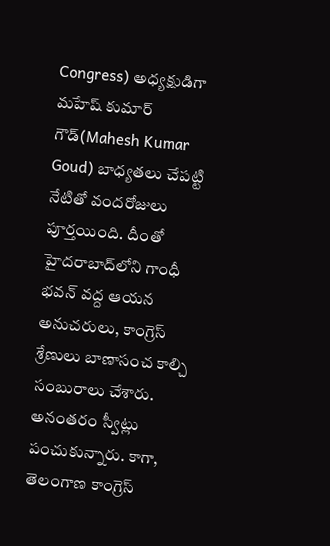Congress) అధ్యక్షుడిగా మహేష్ కుమార్ గౌడ్(Mahesh Kumar Goud) బాధ్యతలు చేపట్టి నేటితో వందరోజులు పూర్తయింది. దీంతో హైదరాబాద్‌లోని గాంధీ భవన్‌ వద్ద ఆయన అనుచరులు, కాంగ్రెస్ శ్రేణులు బాణాసంచ కాల్చి సంబురాలు చేశారు. అనంతరం స్వీట్లు పంచుకున్నారు. కాగా, తెలంగాణ కాంగ్రెస్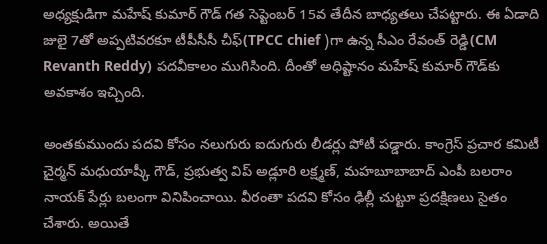అధ్యక్షుడిగా మహేష్ కుమార్ గౌడ్ గత సెప్టెంబర్ 15వ తేదీన బాధ్యతలు చేపట్టారు. ఈ ఏడాది జులై 7తో అప్పటివరకూ టీపీసీసీ చీఫ్‌(TPCC chief )గా ఉన్న సీఎం రేవంత్ రెడ్డి(CM Revanth Reddy) పదవీకాలం ముగిసింది. దీంతో అధిష్టానం మహేష్ కుమార్ గౌడ్‌కు అవకాశం ఇచ్చింది.

అంతకుముందు పదవి కోసం నలుగురు ఐదుగురు లీడర్లు పోటీ పడ్డారు. కాంగ్రెస్ ప్రచార కమిటీ చైర్మన్ మధుయాష్కీ గౌడ్, ప్రభుత్వ విప్ అడ్లూరి లక్ష్మణ్, మహబూబాబాద్ ఎంపీ బలరాం నాయక్ పేర్లు బలంగా వినిపించాయి. వీరంతా పదవి కోసం ఢిల్లీ చుట్టూ ప్రదక్షిణలు సైతం చేశారు. అయితే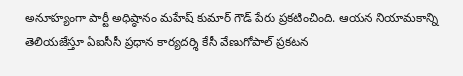అనూహ్యంగా పార్టీ అధిష్ఠానం మహేష్ కుమార్ గౌడ్ పేరు ప్రకటించింది. ఆయన నియామకాన్ని తెలియజేస్తూ ఏఐసీసీ ప్రధాన కార్యదర్శి కేసీ వేణుగోపాల్ ప్రకటన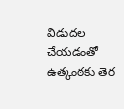విడుదల చేయడంతో ఉత్కంఠకు తెర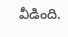వీడింది.